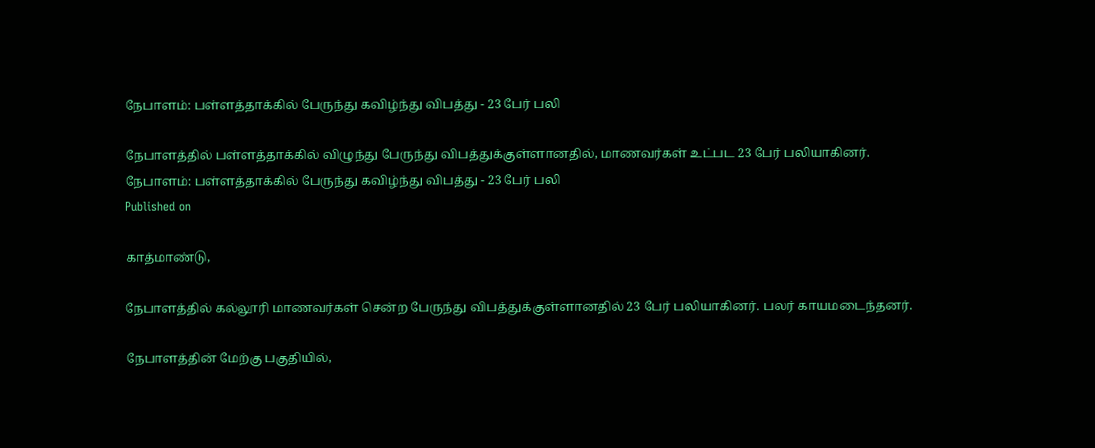நேபாளம்: பள்ளத்தாக்கில் பேருந்து கவிழ்ந்து விபத்து - 23 பேர் பலி

நேபாளத்தில் பள்ளத்தாக்கில் விழுந்து பேருந்து விபத்துக்குள்ளானதில், மாணவர்கள் உட்பட 23 பேர் பலியாகினர்.
நேபாளம்: பள்ளத்தாக்கில் பேருந்து கவிழ்ந்து விபத்து - 23 பேர் பலி
Published on

காத்மாண்டு,

நேபாளத்தில் கல்லூரி மாணவர்கள் சென்ற பேருந்து விபத்துக்குள்ளானதில் 23 பேர் பலியாகினர். பலர் காயமடைந்தனர்.

நேபாளத்தின் மேற்கு பகுதியில்,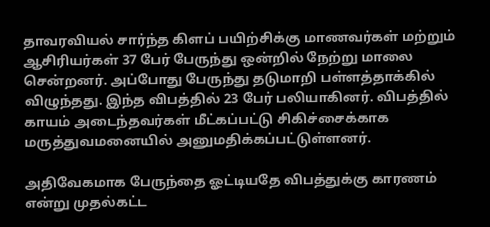தாவரவியல் சார்ந்த கிளப் பயிற்சிக்கு மாணவர்கள் மற்றும் ஆசிரியர்கள் 37 பேர் பேருந்து ஒன்றில் நேற்று மாலை சென்றனர். அப்போது பேருந்து தடுமாறி பள்ளத்தாக்கில் விழுந்தது. இந்த விபத்தில் 23 பேர் பலியாகினர். விபத்தில் காயம் அடைந்தவர்கள் மீட்கப்பட்டு சிகிச்சைக்காக மருத்துவமனையில் அனுமதிக்கப்பட்டுள்ளனர்.

அதிவேகமாக பேருந்தை ஓட்டியதே விபத்துக்கு காரணம் என்று முதல்கட்ட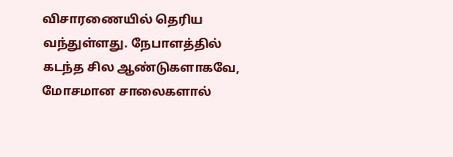விசாரணையில் தெரிய வந்துள்ளது. நேபாளத்தில் கடந்த சில ஆண்டுகளாகவே, மோசமான சாலைகளால்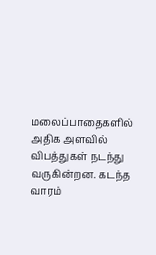மலைப்பாதைகளில் அதிக அளவில் விபத்துகள் நடந்து வருகின்றன. கடந்த வாரம்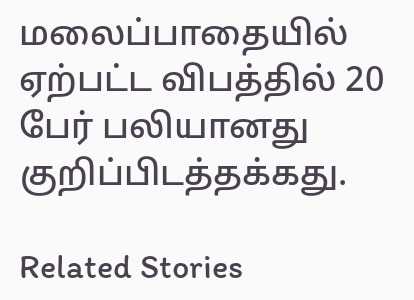மலைப்பாதையில் ஏற்பட்ட விபத்தில் 20 பேர் பலியானது குறிப்பிடத்தக்கது.

Related Stories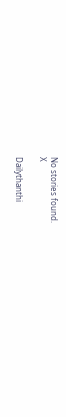No stories found.
X

Dailythanthi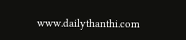www.dailythanthi.com